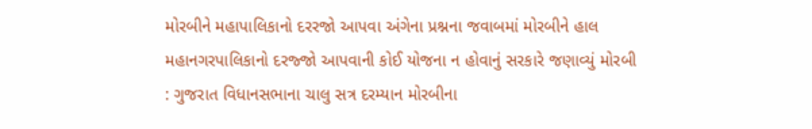મોરબીને મહાપાલિકાનો દરરજો આપવા અંગેના પ્રશ્નના જવાબમાં મોરબીને હાલ મહાનગરપાલિકાનો દરજ્જો આપવાની કોઈ યોજના ન હોવાનું સરકારે જણાવ્યું મોરબી : ગુજરાત વિધાનસભાના ચાલુ સત્ર દરમ્યાન મોરબીના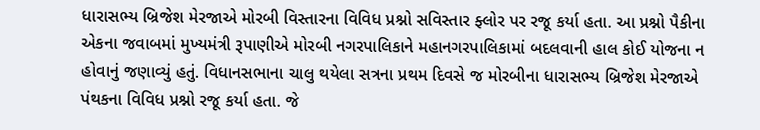ધારાસભ્ય બ્રિજેશ મેરજાએ મોરબી વિસ્તારના વિવિધ પ્રશ્નો સવિસ્તાર ફ્લોર પર રજૂ કર્યા હતા. આ પ્રશ્નો પૈકીના એકના જવાબમાં મુખ્યમંત્રી રૂપાણીએ મોરબી નગરપાલિકાને મહાનગરપાલિકામાં બદલવાની હાલ કોઈ યોજના ન હોવાનું જણાવ્યું હતું. વિધાનસભાના ચાલુ થયેલા સત્રના પ્રથમ દિવસે જ મોરબીના ધારાસભ્ય બ્રિજેશ મેરજાએ પંથકના વિવિધ પ્રશ્નો રજૂ કર્યા હતા. જે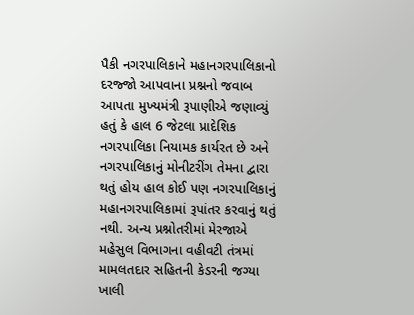પૈકી નગરપાલિકાને મહાનગરપાલિકાનો દરજ્જો આપવાના પ્રશ્નનો જવાબ આપતા મુખ્યમંત્રી રૂપાણીએ જણાવ્યું હતું કે હાલ 6 જેટલા પ્રાદેશિક નગરપાલિકા નિયામક કાર્યરત છે અને નગરપાલિકાનું મોનીટરીંગ તેમના દ્વારા થતું હોય હાલ કોઈ પણ નગરપાલિકાનું મહાનગરપાલિકામાં રૂપાંતર કરવાનું થતું નથી. અન્ય પ્રશ્નોતરીમાં મેરજાએ મહેસુલ વિભાગના વહીવટી તંત્રમાં મામલતદાર સહિતની કેડરની જગ્યા ખાલી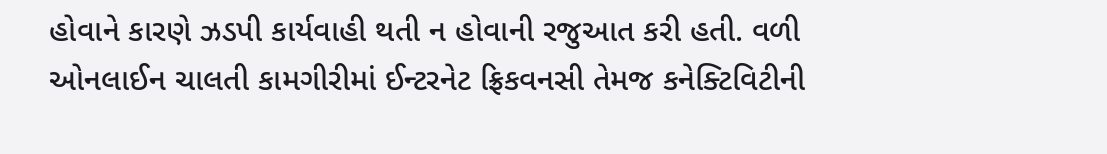હોવાને કારણે ઝડપી કાર્યવાહી થતી ન હોવાની રજુઆત કરી હતી. વળી ઓનલાઈન ચાલતી કામગીરીમાં ઈન્ટરનેટ ફ્રિકવનસી તેમજ કનેક્ટિવિટીની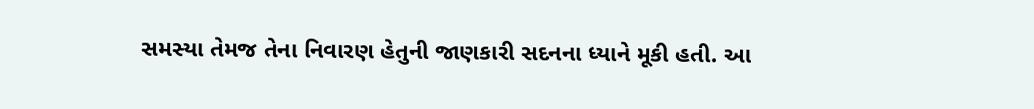સમસ્યા તેમજ તેના નિવારણ હેતુની જાણકારી સદનના ધ્યાને મૂકી હતી. આ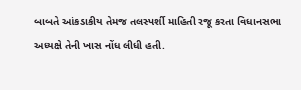બાબતે આંકડાકીય તેમજ તલસ્પર્શી માહિતી રજૂ કરતા વિધાનસભા અધ્યક્ષે તેની ખાસ નોંધ લીધી હતી.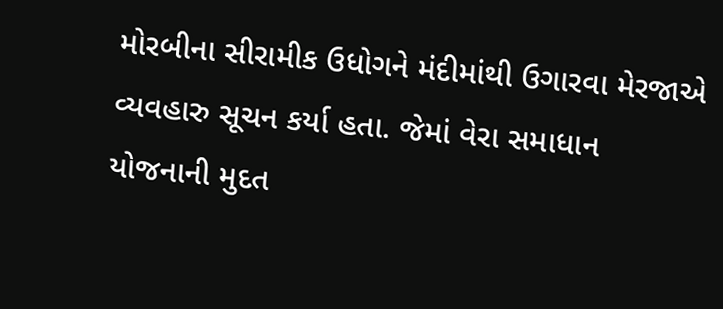મોરબીના સીરામીક ઉધોગને મંદીમાંથી ઉગારવા મેરજાએ વ્યવહારુ સૂચન કર્યા હતા. જેમાં વેરા સમાધાન યોજનાની મુદત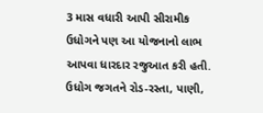3 માસ વધારી આપી સીરામીક ઉધોગને પણ આ યોજનાનો લાભ આપવા ધારદાર રજુઆત કરી હતી. ઉધોગ જગતને રોડ-રસ્તા, પાણી,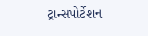ટ્રાન્સપોર્ટેશન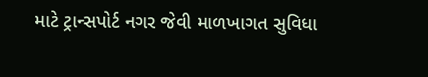માટે ટ્રાન્સપોર્ટ નગર જેવી માળખાગત સુવિધા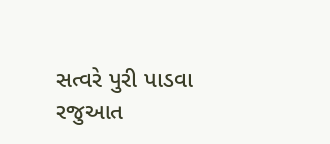સત્વરે પુરી પાડવા રજુઆત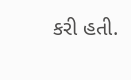કરી હતી.